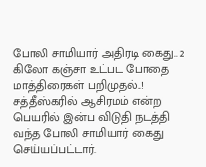போலி சாமியார் அதிரடி கைது.. 2 கிலோ கஞ்சா உட்பட போதை மாத்திரைகள் பறிமுதல்..!
சத்தீஸ்கரில் ஆசிரமம் என்ற பெயரில் இன்ப விடுதி நடத்தி வந்த போலி சாமியார் கைது செய்யப்பட்டார்.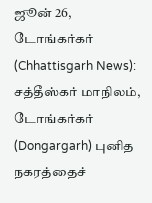ஜூன் 26, டோங்கர்கர் (Chhattisgarh News): சத்தீஸ்கர் மாநிலம், டோங்கர்கர் (Dongargarh) புனித நகரத்தைச்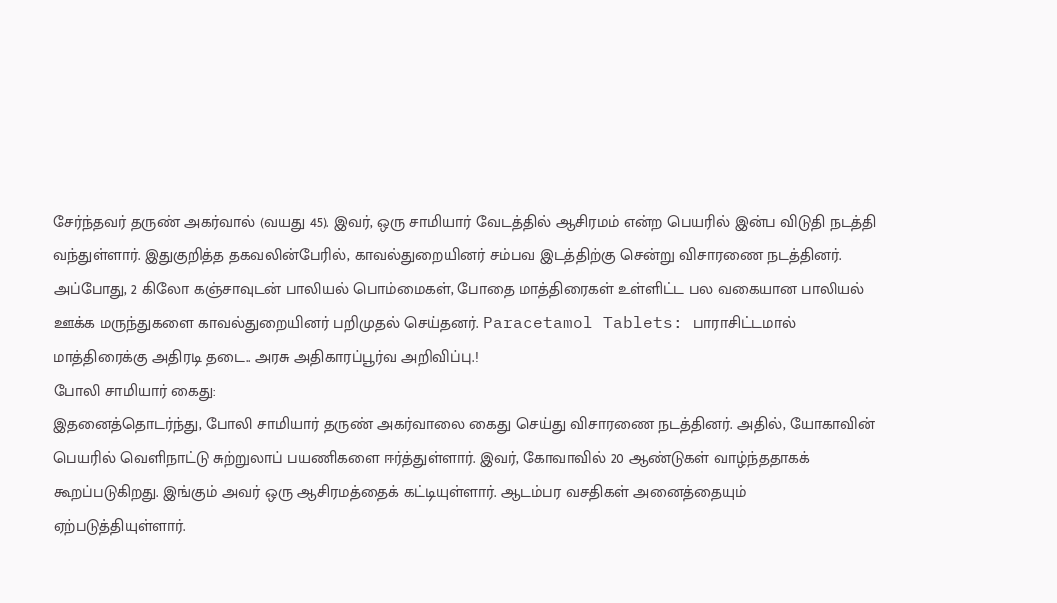சேர்ந்தவர் தருண் அகர்வால் (வயது 45). இவர், ஒரு சாமியார் வேடத்தில் ஆசிரமம் என்ற பெயரில் இன்ப விடுதி நடத்தி வந்துள்ளார். இதுகுறித்த தகவலின்பேரில், காவல்துறையினர் சம்பவ இடத்திற்கு சென்று விசாரணை நடத்தினர். அப்போது, 2 கிலோ கஞ்சாவுடன் பாலியல் பொம்மைகள், போதை மாத்திரைகள் உள்ளிட்ட பல வகையான பாலியல் ஊக்க மருந்துகளை காவல்துறையினர் பறிமுதல் செய்தனர். Paracetamol Tablets: பாராசிட்டமால் மாத்திரைக்கு அதிரடி தடை.. அரசு அதிகாரப்பூர்வ அறிவிப்பு.!
போலி சாமியார் கைது:
இதனைத்தொடர்ந்து, போலி சாமியார் தருண் அகர்வாலை கைது செய்து விசாரணை நடத்தினர். அதில், யோகாவின் பெயரில் வெளிநாட்டு சுற்றுலாப் பயணிகளை ஈர்த்துள்ளார். இவர், கோவாவில் 20 ஆண்டுகள் வாழ்ந்ததாகக் கூறப்படுகிறது. இங்கும் அவர் ஒரு ஆசிரமத்தைக் கட்டியுள்ளார். ஆடம்பர வசதிகள் அனைத்தையும் ஏற்படுத்தியுள்ளார்.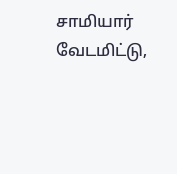சாமியார் வேடமிட்டு,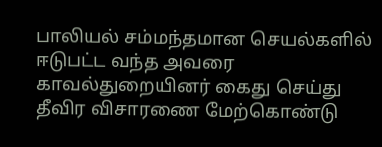பாலியல் சம்மந்தமான செயல்களில் ஈடுபட்ட வந்த அவரை காவல்துறையினர் கைது செய்து தீவிர விசாரணை மேற்கொண்டு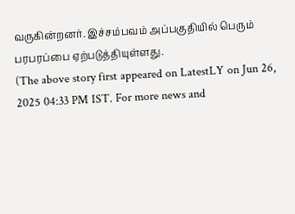வருகின்றனர். இச்சம்பவம் அப்பகுதியில் பெரும் பரபரப்பை ஏற்படுத்தியுள்ளது.
(The above story first appeared on LatestLY on Jun 26, 2025 04:33 PM IST. For more news and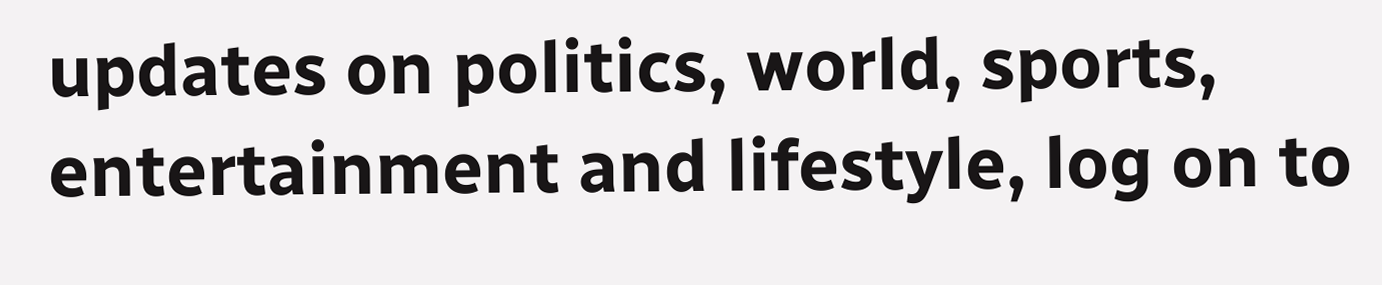updates on politics, world, sports, entertainment and lifestyle, log on to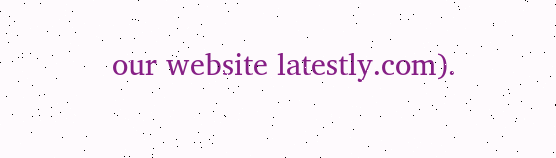our website latestly.com).